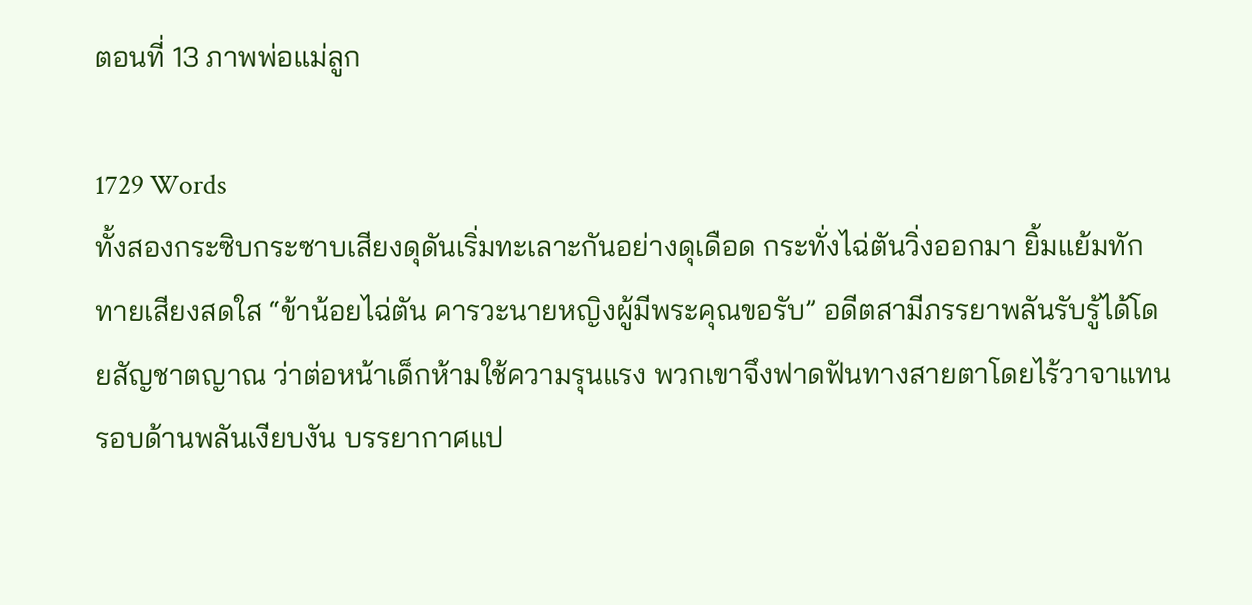ตอนที่ 13 ภาพพ่อแม่ลูก

1729 Words
ทั้งสองกระซิบกระซาบเสียงดุดันเริ่มทะเลาะกันอย่างดุเดือด กระทั่งไฉ่ตันวิ่งออกมา ยิ้มแย้มทักทายเสียงสดใส “ข้าน้อยไฉ่ตัน คารวะนายหญิงผู้มีพระคุณขอรับ” อดีตสามีภรรยาพลันรับรู้ได้โดยสัญชาตญาณ ว่าต่อหน้าเด็กห้ามใช้ความรุนแรง พวกเขาจึงฟาดฟันทางสายตาโดยไร้วาจาแทน รอบด้านพลันเงียบงัน บรรยากาศแป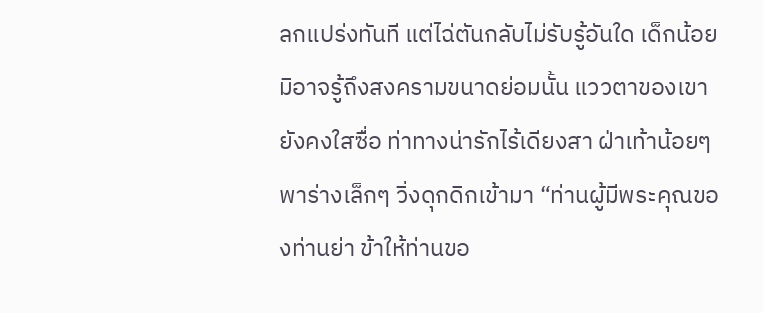ลกแปร่งทันที แต่ไฉ่ตันกลับไม่รับรู้อันใด เด็กน้อยมิอาจรู้ถึงสงครามขนาดย่อมนั้น แววตาของเขายังคงใสซื่อ ท่าทางน่ารักไร้เดียงสา ฝ่าเท้าน้อยๆ พาร่างเล็กๆ วิ่งดุกดิกเข้ามา “ท่านผู้มีพระคุณของท่านย่า ข้าให้ท่านขอ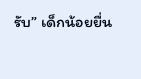รับ” เด็กน้อยยื่น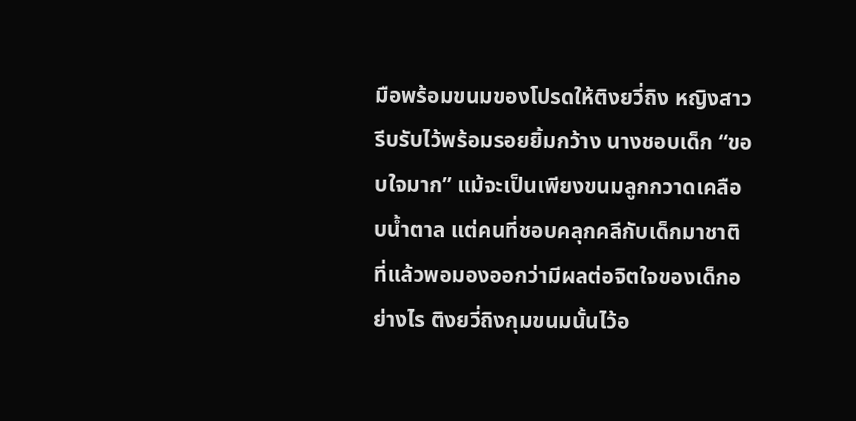มือพร้อมขนมของโปรดให้ติงยวี่ถิง หญิงสาวรีบรับไว้พร้อมรอยยิ้มกว้าง นางชอบเด็ก “ขอบใจมาก” แม้จะเป็นเพียงขนมลูกกวาดเคลือบน้ำตาล แต่คนที่ชอบคลุกคลีกับเด็กมาชาติที่แล้วพอมองออกว่ามีผลต่อจิตใจของเด็กอย่างไร ติงยวี่ถิงกุมขนมนั้นไว้อ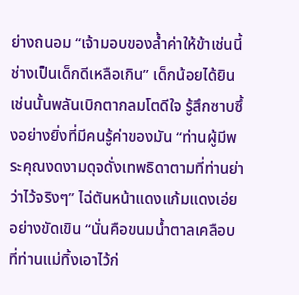ย่างถนอม “เจ้ามอบของล้ำค่าให้ข้าเช่นนี้ ช่างเป็นเด็กดีเหลือเกิน” เด็กน้อยได้ยินเช่นนั้นพลันเบิกตากลมโตดีใจ รู้สึกซาบซึ้งอย่างยิ่งที่มีคนรู้ค่าของมัน “ท่านผู้มีพระคุณงดงามดุจดั่งเทพธิดาตามที่ท่านย่าว่าไว้จริงๆ” ไฉ่ตันหน้าแดงแก้มแดงเอ่ยอย่างขัดเขิน “นั่นคือขนมน้ำตาลเคลือบที่ท่านแม่ทิ้งเอาไว้ก่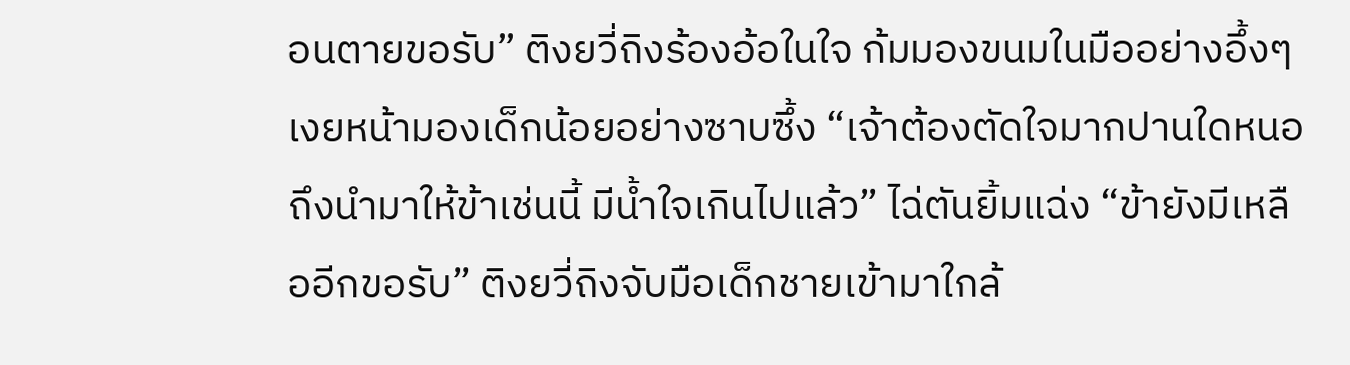อนตายขอรับ” ติงยวี่ถิงร้องอ้อในใจ ก้มมองขนมในมืออย่างอึ้งๆ เงยหน้ามองเด็กน้อยอย่างซาบซึ้ง “เจ้าต้องตัดใจมากปานใดหนอถึงนำมาให้ข้าเช่นนี้ มีน้ำใจเกินไปแล้ว” ไฉ่ตันยิ้มแฉ่ง “ข้ายังมีเหลืออีกขอรับ” ติงยวี่ถิงจับมือเด็กชายเข้ามาใกล้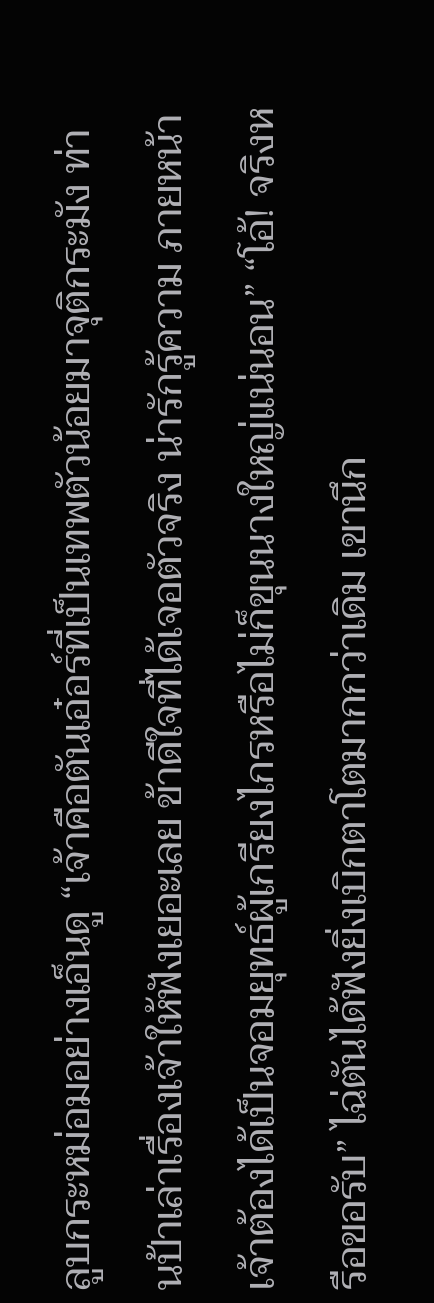ลูบกระหม่อมอย่างเอ็นดู “เจ้าคือตันเอ๋อร์ที่เป็นเทพตัวน้อยมาจุติกระมัง ท่านป้าเล่าเรื่องเจ้าให้ฟังเยอะเลย ข้าดีใจที่ได้เจอตัวจริง น่ารักรู้ความ ภายหน้าเจ้าต้องได้เป็นจอมยุทธ์ผู้เกรียงไกรหรือไม่ก็ขุนนางใหญ่แน่นอน” “โอ้! จริงหรือขอรับ” ไฉ่ตันได้ฟังยิ่งเบิกตาโตมากกว่าเดิม เขานึก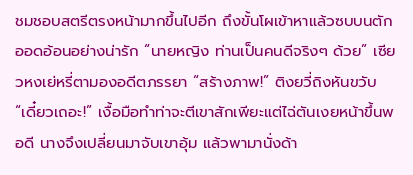ชมชอบสตรีตรงหน้ามากขึ้นไปอีก ถึงขั้นโผเข้าหาแล้วซบบนตัก ออดอ้อนอย่างน่ารัก “นายหญิง ท่านเป็นคนดีจริงๆ ด้วย” เซียวหงเย่หรี่ตามองอดีตภรรยา “สร้างภาพ!” ติงยวี่ถิงหันขวับ “เดี๋ยวเถอะ!” เงื้อมือทำท่าจะตีเขาสักเพียะแต่ไฉ่ตันเงยหน้าขึ้นพอดี นางจึงเปลี่ยนมาจับเขาอุ้ม แล้วพามานั่งด้า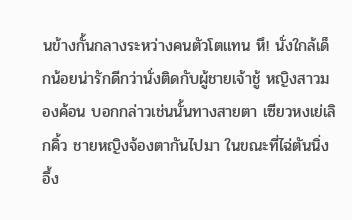นข้างกั้นกลางระหว่างคนตัวโตแทน หึ! นั่งใกล้เด็กน้อยน่ารักดีกว่านั่งติดกับผู้ชายเจ้าชู้ หญิงสาวมองค้อน บอกกล่าวเช่นนั้นทางสายตา เซียวหงเย่เลิกคิ้ว ชายหญิงจ้องตากันไปมา ในขณะที่ไฉ่ตันนิ่งอึ้ง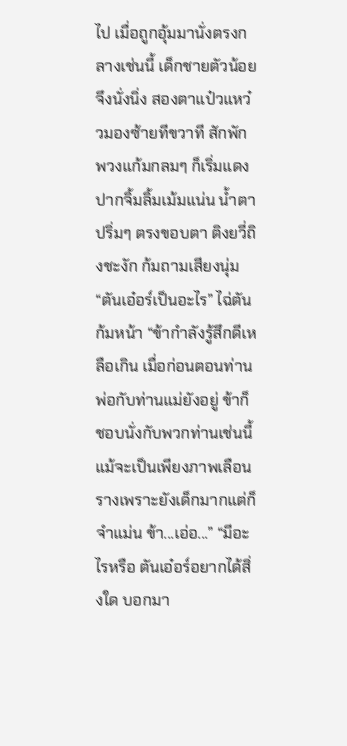ไป เมื่อถูกอุ้มมานั่งตรงกลางเช่นนี้ เด็กชายตัวน้อยจึงนั่งนิ่ง สองตาแป๋วแหว๋วมองซ้ายทีขวาที สักพักพวงแก้มกลมๆ ก็เริ่มแดง ปากจิ้มลิ้มเม้มแน่น น้ำตาปริ่มๆ ตรงขอบตา ติงยวี่ถิงชะงัก ก้มถามเสียงนุ่ม “ตันเอ๋อร์เป็นอะไร” ไฉ่ตันก้มหน้า “ข้ากำลังรู้สึกดีเหลือเกิน เมื่อก่อนตอนท่านพ่อกับท่านแม่ยังอยู่ ข้าก็ชอบนั่งกับพวกท่านเช่นนี้ แม้จะเป็นเพียงภาพเลือนรางเพราะยังเด็กมากแต่ก็จำแม่น ข้า...เอ่อ...” “มีอะไรหรือ ตันเอ๋อร์อยากได้สิ่งใด บอกมา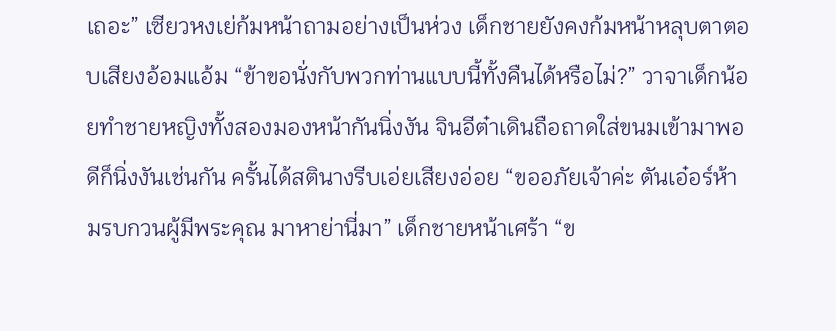เถอะ” เซียวหงเย่ก้มหน้าถามอย่างเป็นห่วง เด็กชายยังคงก้มหน้าหลุบตาตอบเสียงอ้อมแอ้ม “ข้าขอนั่งกับพวกท่านแบบนี้ทั้งคืนได้หรือไม่?” วาจาเด็กน้อยทำชายหญิงทั้งสองมองหน้ากันนิ่งงัน จินอีต๋าเดินถือถาดใส่ขนมเข้ามาพอดีก็นิ่งงันเช่นกัน ครั้นได้สตินางรีบเอ่ยเสียงอ่อย “ขออภัยเจ้าค่ะ ตันเอ๋อร์ห้ามรบกวนผู้มีพระคุณ มาหาย่านี่มา” เด็กชายหน้าเศร้า “ข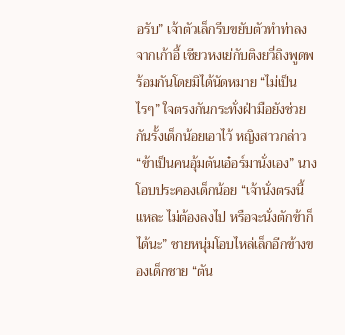อรับ” เจ้าตัวเล็กรีบขยับตัวทำท่าลงจากเก้าอี้ เซียวหงเย่กับติงยวี่ถิงพูดพร้อมกันโดยมิได้นัดหมาย “ไม่เป็นไรๆ” ใจตรงกันกระทั่งฝ่ามือยังช่วยกันรั้งเด็กน้อยเอาไว้ หญิงสาวกล่าว “ข้าเป็นคนอุ้มตันเอ๋อร์มานั่งเอง” นางโอบประคองเด็กน้อย “เจ้านั่งตรงนี้แหละ ไม่ต้องลงไป หรือจะนั่งตักข้าก็ได้นะ” ชายหนุ่มโอบไหล่เล็กอีกข้างของเด็กชาย “ตัน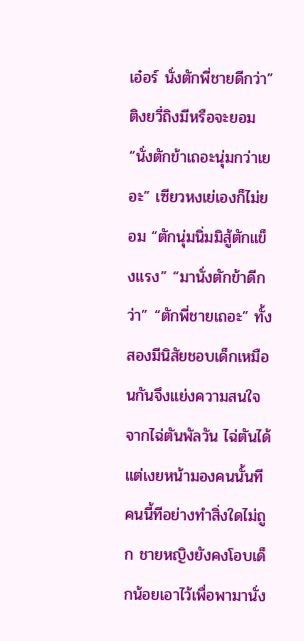เอ๋อร์ นั่งตักพี่ชายดีกว่า” ติงยวี่ถิงมีหรือจะยอม “นั่งตักข้าเถอะนุ่มกว่าเยอะ” เซียวหงเย่เองก็ไม่ยอม “ตักนุ่มนิ่มมิสู้ตักแข็งแรง” “มานั่งตักข้าดีกว่า” “ตักพี่ชายเถอะ” ทั้งสองมีนิสัยชอบเด็กเหมือนกันจึงแย่งความสนใจจากไฉ่ตันพัลวัน ไฉ่ตันได้แต่เงยหน้ามองคนนั้นทีคนนี้ทีอย่างทำสิ่งใดไม่ถูก ชายหญิงยังคงโอบเด็กน้อยเอาไว้เพื่อพามานั่ง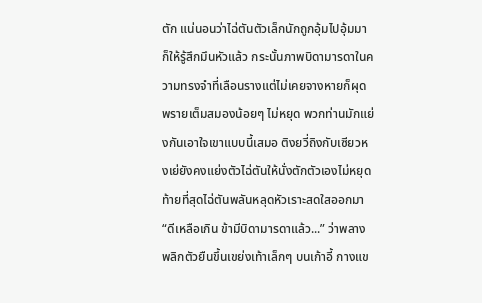ตัก แน่นอนว่าไฉ่ตันตัวเล็กนักถูกอุ้มไปอุ้มมาก็ให้รู้สึกมึนหัวแล้ว กระนั้นภาพบิดามารดาในความทรงจำที่เลือนรางแต่ไม่เคยจางหายก็ผุดพรายเต็มสมองน้อยๆ ไม่หยุด พวกท่านมักแย่งกันเอาใจเขาแบบนี้เสมอ ติงยวี่ถิงกับเซียวหงเย่ยังคงแย่งตัวไฉ่ตันให้นั่งตักตัวเองไม่หยุด ท้ายที่สุดไฉ่ตันพลันหลุดหัวเราะสดใสออกมา “ดีเหลือเกิน ข้ามีบิดามารดาแล้ว...” ว่าพลางพลิกตัวยืนขึ้นเขย่งเท้าเล็กๆ บนเก้าอี้ กางแข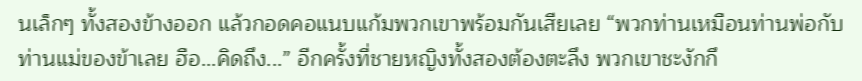นเล็กๆ ทั้งสองข้างออก แล้วกอดคอแนบแก้มพวกเขาพร้อมกันเสียเลย “พวกท่านเหมือนท่านพ่อกับท่านแม่ของข้าเลย ฮือ...คิดถึง...” อีกครั้งที่ชายหญิงทั้งสองต้องตะลึง พวกเขาชะงักกึ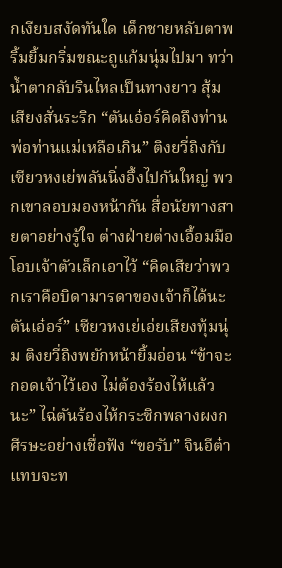กเงียบสงัดทันใด เด็กชายหลับตาพริ้มยิ้มกริ่มขณะถูแก้มนุ่มไปมา ทว่าน้ำตากลับรินไหลเป็นทางยาว สุ้มเสียงสั่นระริก “ตันเอ๋อร์คิดถึงท่านพ่อท่านแม่เหลือเกิน” ติงยวี่ถิงกับเซียวหงเย่พลันนิ่งอึ้งไปกันใหญ่ พวกเขาลอบมองหน้ากัน สื่อนัยทางสายตาอย่างรู้ใจ ต่างฝ่ายต่างเอื้อมมือโอบเจ้าตัวเล็กเอาไว้ “คิดเสียว่าพวกเราคือบิดามารดาของเจ้าก็ได้นะ ตันเอ๋อร์” เซียวหงเย่เอ่ยเสียงทุ้มนุ่ม ติงยวี่ถิงพยักหน้ายิ้มอ่อน “ข้าจะกอดเจ้าไว้เอง ไม่ต้องร้องไห้แล้วนะ” ไฉ่ตันร้องไห้กระซิกพลางผงกศีรษะอย่างเชื่อฟัง “ขอรับ” จินอีต๋าแทบจะท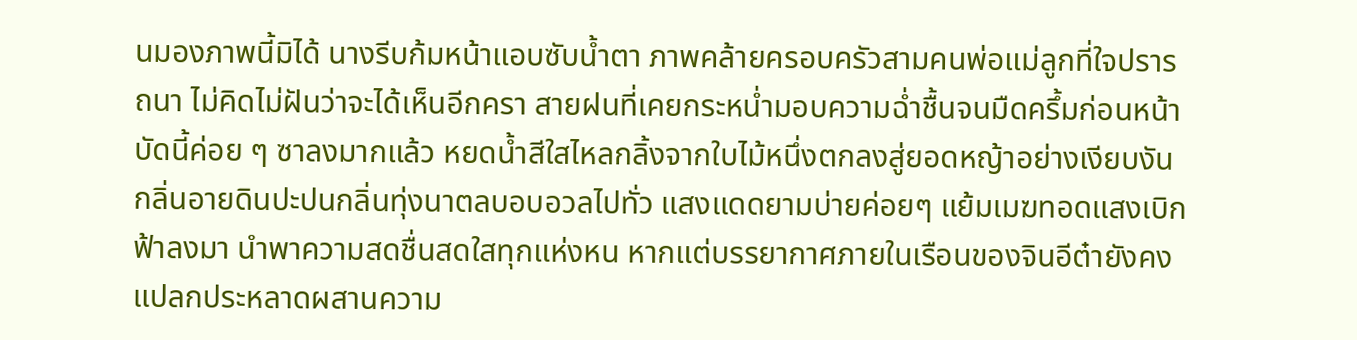นมองภาพนี้มิได้ นางรีบก้มหน้าแอบซับน้ำตา ภาพคล้ายครอบครัวสามคนพ่อแม่ลูกที่ใจปรารถนา ไม่คิดไม่ฝันว่าจะได้เห็นอีกครา สายฝนที่เคยกระหน่ำมอบความฉ่ำชื้นจนมืดครึ้มก่อนหน้า บัดนี้ค่อย ๆ ซาลงมากแล้ว หยดน้ำสีใสไหลกลิ้งจากใบไม้หนึ่งตกลงสู่ยอดหญ้าอย่างเงียบงัน กลิ่นอายดินปะปนกลิ่นทุ่งนาตลบอบอวลไปทั่ว แสงแดดยามบ่ายค่อยๆ แย้มเมฆทอดแสงเบิกฟ้าลงมา นำพาความสดชื่นสดใสทุกแห่งหน หากแต่บรรยากาศภายในเรือนของจินอีต๋ายังคงแปลกประหลาดผสานความ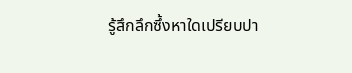รู้สึกลึกซึ้งหาใดเปรียบปา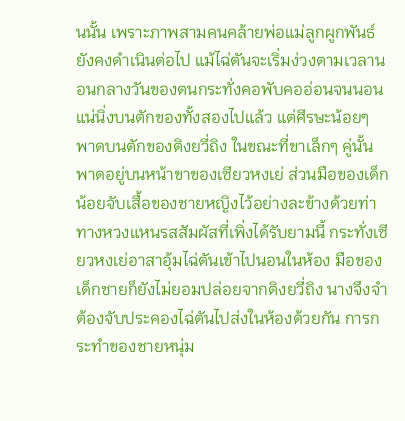นนั้น เพราะภาพสามคนคล้ายพ่อแม่ลูกผูกพันธ์ยังคงดำเนินต่อไป แม้ไฉ่ตันจะเริ่มง่วงตามเวลานอนกลางวันของตนกระทั่งคอพับคออ่อนจนนอนแน่นิ่งบนตักของทั้งสองไปแล้ว แต่ศีรษะน้อยๆ พาดบนตักของติงยวี่ถิง ในขณะที่ขาเล็กๆ คู่นั้นพาดอยู่บนหน้าขาของเซียวหงเย่ ส่วนมือของเด็กน้อยจับเสื้อของชายหญิงไว้อย่างละข้างด้วยท่าทางหวงแหนรสสัมผัสที่เพิ่งได้รับยามนี้ กระทั่งเซียวหงเย่อาสาอุ้มไฉ่ตันเข้าไปนอนในห้อง มือของเด็กชายก็ยังไม่ยอมปล่อยจากติงยวี่ถิง นางจึงจำต้องจับประคองไฉ่ตันไปส่งในห้องด้วยกัน การกระทำของชายหนุ่ม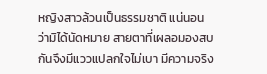หญิงสาวล้วนเป็นธรรมชาติ แน่นอนว่ามิได้นัดหมาย สายตาที่เผลอมองสบกันจึงมีแววแปลกใจไม่เบา มีความจริง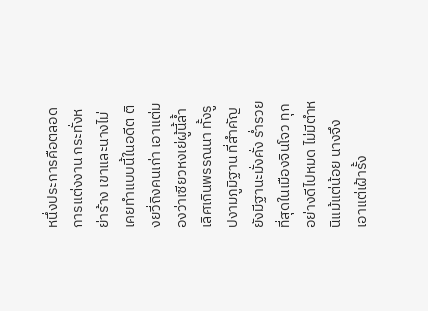หนึ่งประการคือตลอดการแต่งงาน กระทั่งหย่าร้าง เขาและนางไม่เคยทำแบบนี้ในอดีต ติงยวี่ถิงคนเก่า เอาแต่มองว่าเซียวหงเย่ผู้นี้ล้ำเลิศเกินพรรณนา ทั้งรูปงามภูมิฐาน ที่สำคัญยังมีฐานะมั่งคั่ง ร่ำรวยที่สุดในเมืองจินโจว ทุกอย่างดีไปหมด ไม่มีตำหนิแม้แต่น้อย นางจึงเอาแต่เฝ้ารั้ง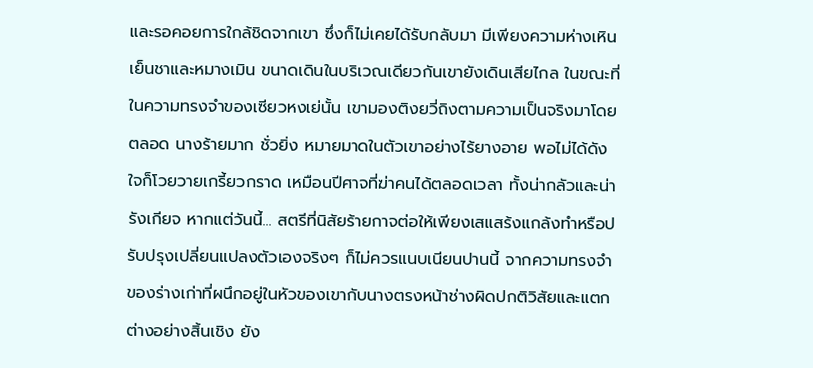และรอคอยการใกล้ชิดจากเขา ซึ่งก็ไม่เคยได้รับกลับมา มีเพียงความห่างเหินเย็นชาและหมางเมิน ขนาดเดินในบริเวณเดียวกันเขายังเดินเสียไกล ในขณะที่ในความทรงจำของเซียวหงเย่นั้น เขามองติงยวี่ถิงตามความเป็นจริงมาโดยตลอด นางร้ายมาก ชั่วยิ่ง หมายมาดในตัวเขาอย่างไร้ยางอาย พอไม่ได้ดังใจก็โวยวายเกรี้ยวกราด เหมือนปีศาจที่ฆ่าคนได้ตลอดเวลา ทั้งน่ากลัวและน่ารังเกียจ หากแต่วันนี้... สตรีที่นิสัยร้ายกาจต่อให้เพียงเสแสร้งแกล้งทำหรือปรับปรุงเปลี่ยนแปลงตัวเองจริงๆ ก็ไม่ควรแนบเนียนปานนี้ จากความทรงจำของร่างเก่าที่ผนึกอยู่ในหัวของเขากับนางตรงหน้าช่างผิดปกติวิสัยและแตกต่างอย่างสิ้นเชิง ยัง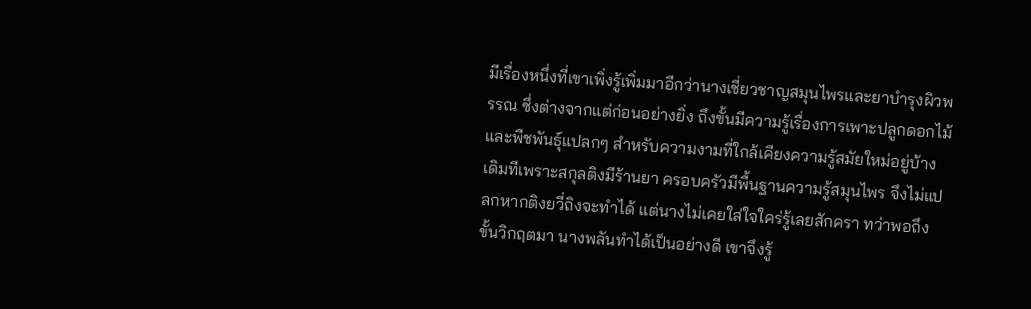มีเรื่องหนึ่งที่เขาเพิ่งรู้เพิ่มมาอีกว่านางเชี่ยวชาญสมุนไพรและยาบำรุงผิวพรรณ ซึ่งต่างจากแต่ก่อนอย่างยิ่ง ถึงขั้นมีความรู้เรื่องการเพาะปลูกดอกไม้และพืชพันธุ์แปลกๆ สำหรับความงามที่ใกล้เคียงความรู้สมัยใหม่อยู่บ้าง เดิมทีเพราะสกุลติงมีร้านยา ครอบครัวมีพื้นฐานความรู้สมุนไพร จึงไม่แปลกหากติงยวี่ถิงจะทำได้ แต่นางไม่เคยใส่ใจใคร่รู้เลยสักครา ทว่าพอถึงขั้นวิกฤตมา นางพลันทำได้เป็นอย่างดี เขาจึงรู้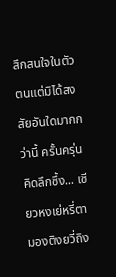สึกสนใจในตัวตนแต่มิได้สงสัยอันใดมากกว่านี้ ครั้นครุ่นคิดลึกซึ้ง... เซียวหงเย่หรี่ตามองติงยวี่ถิง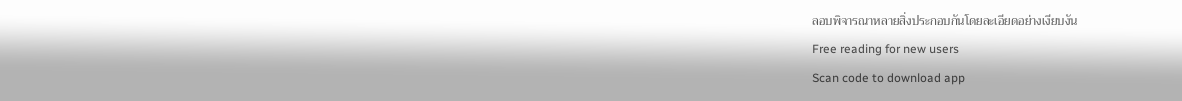ลอบพิจารณาหลายสิ่งประกอบกันโดยละเอียดอย่างเงียบงัน
Free reading for new users
Scan code to download app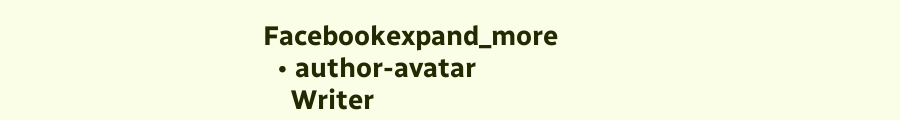Facebookexpand_more
  • author-avatar
    Writer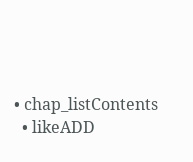• chap_listContents
  • likeADD